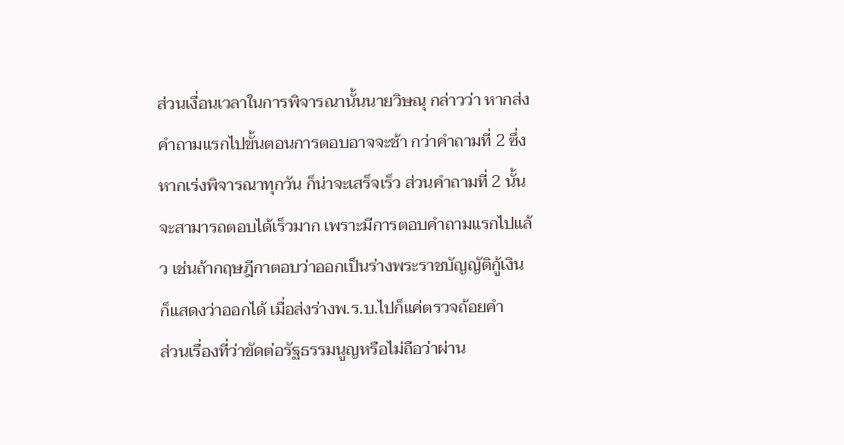ส่วนเงื่อนเวลาในการพิจารณานั้นนายวิษณุ กล่าวว่า หากส่งคำถามแรกไปขั้นตอนการตอบอาจจะช้า กว่าคำถามที่ 2 ซึ่งหากเร่งพิจารณาทุกวัน ก็น่าจะเสร็จเร็ว ส่วนคำถามที่ 2 นั้นจะสามารถตอบได้เร็วมาก เพราะมีการตอบคำถามแรกไปแล้ว เช่นถ้ากฤษฎีกาตอบว่าออกเป็นร่างพระราชบัญญัติกู้เงิน ก็แสดงว่าออกได้ เมื่อส่งร่างพ.ร.บ.ไปก็แค่ตรวจถ้อยคำ
ส่วนเรื่องที่ว่าขัดต่อรัฐธรรมนูญหรือไม่ถือว่าผ่าน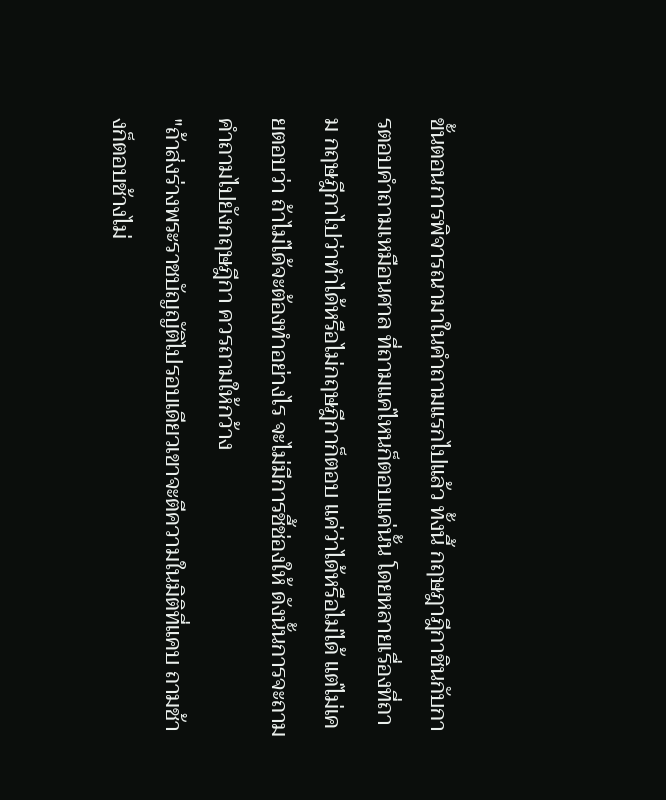ขั้นตอนการพิจารณามาในคำถามแรกไปแล้ว ทั้งนี้ กฤษฎาฎีกาชินกับการตอบคำถามเหมือนศาล ที่ถามแค่ไหนก็ตอบแค่นั้น โดยหลายเรื่องที่ถาม กฤษฎีกาไปว่าทำได้หรือไม่กฤษฎีกาก็ตอบ แค่ว่าได้หรือไม่ได้ แต่ไม่เคยตอบว่า ถ้าไม่ได้จะต้องทำอย่างไร จะไม่มีการชี้ช่องให้ ดังนั้นการจะถามคำถามไปยังกฤษฎีกา ควรถามให้กว้าง
"ถ้าส่งร่างพระราชบัญญัติไปรอบเดียวเขาจะตีความในมิติที่แคบ ถามช้างก็ตอบช้างไม่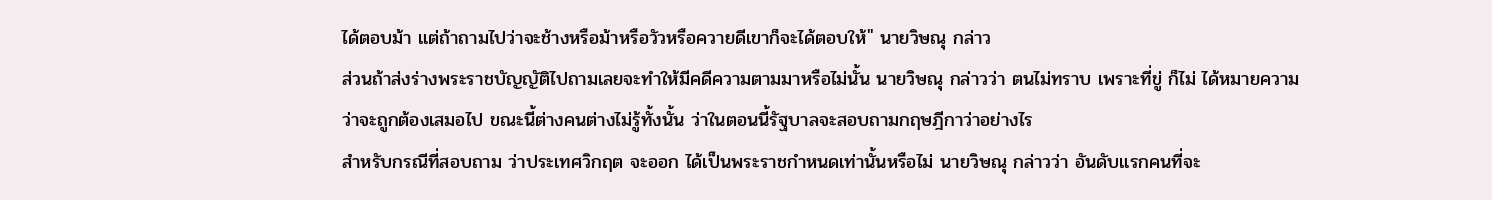ได้ตอบม้า แต่ถ้าถามไปว่าจะช้างหรือม้าหรือวัวหรือควายดีเขาก็จะได้ตอบให้" นายวิษณุ กล่าว
ส่วนถ้าส่งร่างพระราชบัญญัติไปถามเลยจะทำให้มีคดีความตามมาหรือไม่นั้น นายวิษณุ กล่าวว่า ตนไม่ทราบ เพราะที่ขู่ ก็ไม่ ได้หมายความว่าจะถูกต้องเสมอไป ขณะนี้ต่างคนต่างไม่รู้ทั้งนั้น ว่าในตอนนี้รัฐบาลจะสอบถามกฤษฎีกาว่าอย่างไร
สำหรับกรณีที่สอบถาม ว่าประเทศวิกฤต จะออก ได้เป็นพระราชกำหนดเท่านั้นหรือไม่ นายวิษณุ กล่าวว่า อันดับแรกคนที่จะ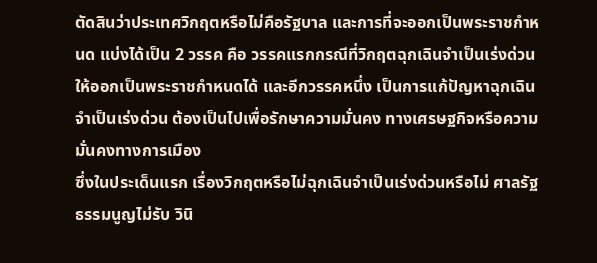ตัดสินว่าประเทศวิกฤตหรือไม่คือรัฐบาล และการที่จะออกเป็นพระราชกำหนด แบ่งได้เป็น 2 วรรค คือ วรรคแรกกรณีที่วิกฤตฉุกเฉินจำเป็นเร่งด่วน ให้ออกเป็นพระราชกำหนดได้ และอีกวรรคหนึ่ง เป็นการแก้ปัญหาฉุกเฉิน จำเป็นเร่งด่วน ต้องเป็นไปเพื่อรักษาความมั่นคง ทางเศรษฐกิจหรือความมั่นคงทางการเมือง
ซึ่งในประเด็นแรก เรื่องวิกฤตหรือไม่ฉุกเฉินจำเป็นเร่งด่วนหรือไม่ ศาลรัฐธรรมนูญไม่รับ วินิ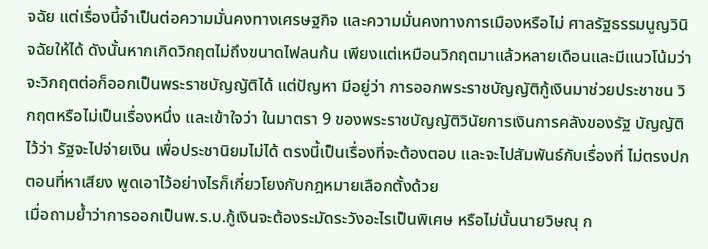จฉัย แต่เรื่องนี้จำเป็นต่อความมั่นคงทางเศรษฐกิจ และความมั่นคงทางการเมืองหรือไม่ ศาลรัฐธรรมนูญวินิจฉัยให้ได้ ดังนั้นหากเกิดวิกฤตไม่ถึงขนาดไฟลนก้น เพียงแต่เหมือนวิกฤตมาแล้วหลายเดือนและมีแนวโน้มว่าจะวิกฤตต่อก็ออกเป็นพระราชบัญญัติได้ แต่ปัญหา มีอยู่ว่า การออกพระราชบัญญัติกู้เงินมาช่วยประชาชน วิกฤตหรือไม่เป็นเรื่องหนึ่ง และเข้าใจว่า ในมาตรา 9 ของพระราชบัญญัติวินัยการเงินการคลังของรัฐ บัญญัติไว้ว่า รัฐจะไปจ่ายเงิน เพื่อประชานิยมไม่ได้ ตรงนี้เป็นเรื่องที่จะต้องตอบ และจะไปสัมพันธ์กับเรื่องที่ ไม่ตรงปก ตอนที่หาเสียง พูดเอาไว้อย่างไรก็เกี่ยวโยงกับกฎหมายเลือกตั้งด้วย
เมื่อถามย้ำว่าการออกเป็นพ.ร.บ.กู้เงินจะต้องระมัดระวังอะไรเป็นพิเศษ หรือไม่นั้นนายวิษณุ ก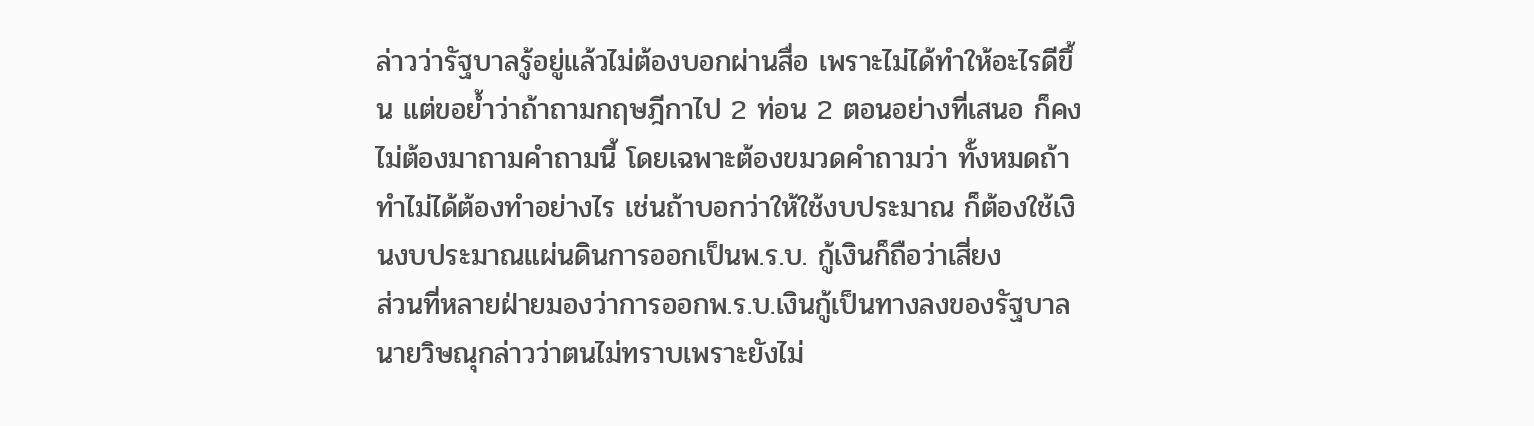ล่าวว่ารัฐบาลรู้อยู่แล้วไม่ต้องบอกผ่านสื่อ เพราะไม่ได้ทำให้อะไรดีขึ้น แต่ขอย้ำว่าถ้าถามกฤษฎีกาไป 2 ท่อน 2 ตอนอย่างที่เสนอ ก็คง ไม่ต้องมาถามคำถามนี้ โดยเฉพาะต้องขมวดคำถามว่า ทั้งหมดถ้าทำไม่ได้ต้องทำอย่างไร เช่นถ้าบอกว่าให้ใช้งบประมาณ ก็ต้องใช้เงินงบประมาณแผ่นดินการออกเป็นพ.ร.บ. กู้เงินก็ถือว่าเสี่ยง
ส่วนที่หลายฝ่ายมองว่าการออกพ.ร.บ.เงินกู้เป็นทางลงของรัฐบาลนายวิษณุกล่าวว่าตนไม่ทราบเพราะยังไม่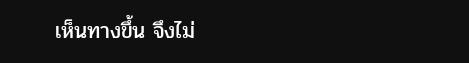เห็นทางขึ้น จึงไม่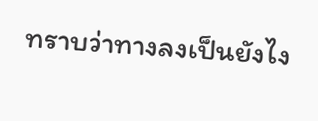ทราบว่าทางลงเป็นยังไง